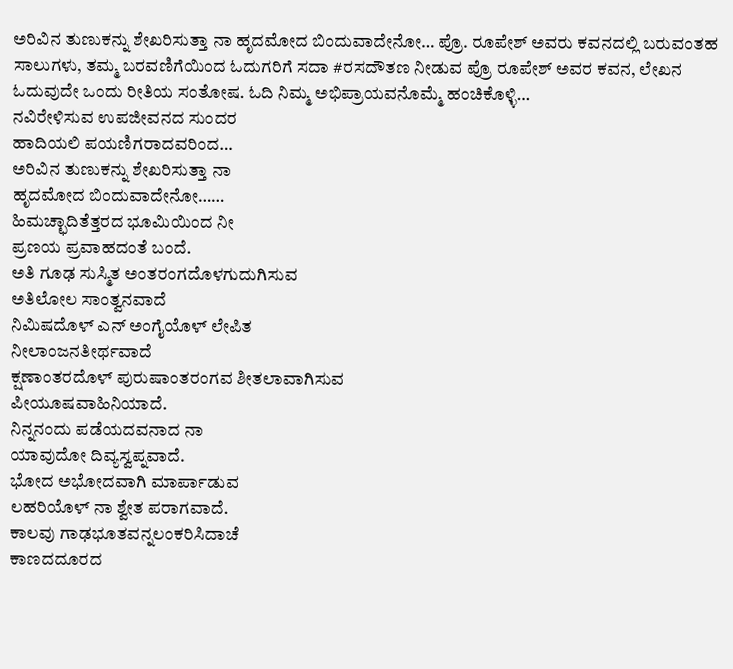ಅರಿವಿನ ತುಣುಕನ್ನು ಶೇಖರಿಸುತ್ತಾ ನಾ ಹೃದಮೋದ ಬಿಂದುವಾದೇನೋ… ಪ್ರೊ. ರೂಪೇಶ್ ಅವರು ಕವನದಲ್ಲಿ ಬರುವಂತಹ ಸಾಲುಗಳು, ತಮ್ಮ ಬರವಣಿಗೆಯಿಂದ ಓದುಗರಿಗೆ ಸದಾ #ರಸದೌತಣ ನೀಡುವ ಪ್ರೊ ರೂಪೇಶ್ ಅವರ ಕವನ, ಲೇಖನ ಓದುವುದೇ ಒಂದು ರೀತಿಯ ಸಂತೋಷ. ಓದಿ ನಿಮ್ಮ ಅಭಿಪ್ರಾಯವನೊಮ್ಮೆ ಹಂಚಿಕೊಳ್ಳಿ…
ನವಿರೇಳಿಸುವ ಉಪಜೀವನದ ಸುಂದರ
ಹಾದಿಯಲಿ ಪಯಣಿಗರಾದವರಿಂದ…
ಅರಿವಿನ ತುಣುಕನ್ನು ಶೇಖರಿಸುತ್ತಾ ನಾ
ಹೃದಮೋದ ಬಿಂದುವಾದೇನೋ……
ಹಿಮಚ್ಛಾದಿತೆತ್ತರದ ಭೂಮಿಯಿಂದ ನೀ
ಪ್ರಣಯ ಪ್ರವಾಹದಂತೆ ಬಂದೆ.
ಅತಿ ಗೂಢ ಸುಸ್ಮಿತ ಅಂತರಂಗದೊಳಗುದುಗಿಸುವ
ಅತಿಲೋಲ ಸಾಂತ್ವನವಾದೆ
ನಿಮಿಷದೊಳ್ ಎನ್ ಅಂಗೈಯೊಳ್ ಲೇಪಿತ
ನೀಲಾಂಜನತೀರ್ಥವಾದೆ
ಕ್ಷಣಾಂತರದೊಳ್ ಪುರುಷಾಂತರಂಗವ ಶೀತಲಾವಾಗಿಸುವ
ಪೀಯೂಷವಾಹಿನಿಯಾದೆ.
ನಿನ್ನನಂದು ಪಡೆಯದವನಾದ ನಾ
ಯಾವುದೋ ದಿವ್ಯಸ್ವಪ್ನವಾದೆ.
ಭೋದ ಅಭೋದವಾಗಿ ಮಾರ್ಪಾಡುವ
ಲಹರಿಯೊಳ್ ನಾ ಶ್ವೇತ ಪರಾಗವಾದೆ.
ಕಾಲವು ಗಾಢಭೂತವನ್ನಲಂಕರಿಸಿದಾಚೆ
ಕಾಣದದೂರದ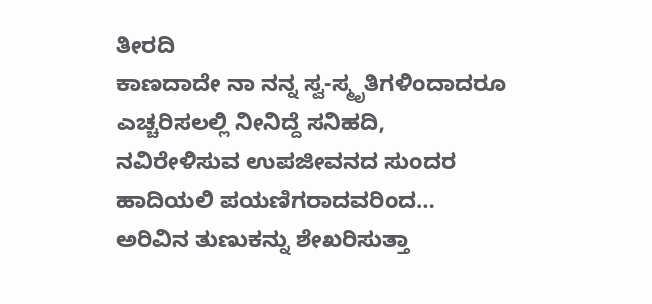ತೀರದಿ
ಕಾಣದಾದೇ ನಾ ನನ್ನ ಸ್ವ-ಸ್ಮೃತಿಗಳಿಂದಾದರೂ
ಎಚ್ಚರಿಸಲಲ್ಲಿ ನೀನಿದ್ದೆ ಸನಿಹದಿ,
ನವಿರೇಳಿಸುವ ಉಪಜೀವನದ ಸುಂದರ
ಹಾದಿಯಲಿ ಪಯಣಿಗರಾದವರಿಂದ…
ಅರಿವಿನ ತುಣುಕನ್ನು ಶೇಖರಿಸುತ್ತಾ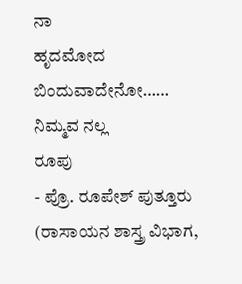ನಾ
ಹೃದಮೋದ ಬಿಂದುವಾದೇನೋ……
ನಿಮ್ಮವ ನಲ್ಲ
ರೂಪು
- ಪ್ರೊ. ರೂಪೇಶ್ ಪುತ್ತೂರು (ರಾಸಾಯನ ಶಾಸ್ತ್ರ ವಿಭಾಗ,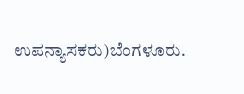ಉಪನ್ಯಾಸಕರು)ಬೆಂಗಳೂರು.